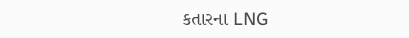કતારના LNG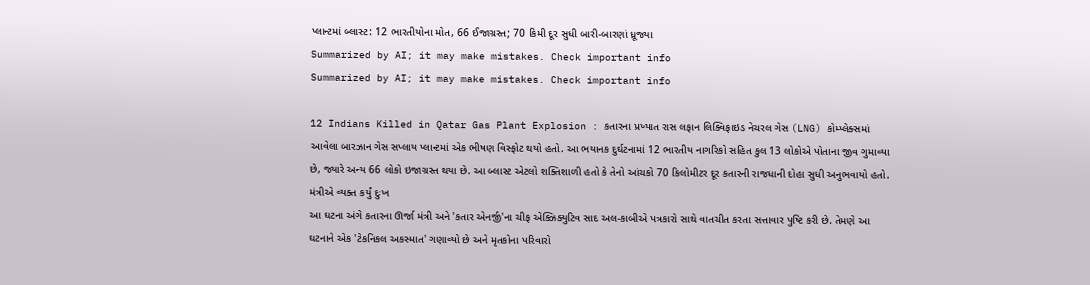પ્લાન્ટમાં બ્લાસ્ટ: 12 ભારતીયોના મોત, 66 ઈજાગ્રસ્ત; 70 કિમી દૂર સુધી બારી-બારણાં ધ્રૂજ્યા
Summarized by AI; it may make mistakes. Check important info
Summarized by AI; it may make mistakes. Check important info

12 Indians Killed in Qatar Gas Plant Explosion : કતારના પ્રખ્યાત રાસ લફાન લિક્વિફાઇડ નેચરલ ગેસ (LNG) કોમ્પ્લેક્સમાં આવેલા બારઝાન ગેસ સપ્લાય પ્લાન્ટમાં એક ભીષણ વિસ્ફોટ થયો હતો. આ ભયાનક દુર્ઘટનામાં 12 ભારતીય નાગરિકો સહિત કુલ 13 લોકોએ પોતાના જીવ ગુમાવ્યા છે, જ્યારે અન્ય 66 લોકો ઇજાગ્રસ્ત થયા છે. આ બ્લાસ્ટ એટલો શક્તિશાળી હતો કે તેનો આંચકો 70 કિલોમીટર દૂર કતારની રાજધાની દોહા સુધી અનુભવાયો હતો.
મંત્રીએ વ્યક્ત કર્યું દુઃખ
આ ઘટના અંગે કતારના ઊર્જા મંત્રી અને 'કતાર એનર્જી'ના ચીફ એક્ઝિક્યુટિવ સાદ અલ-કાબીએ પત્રકારો સાથે વાતચીત કરતા સત્તાવાર પુષ્ટિ કરી છે. તેમણે આ ઘટનાને એક 'ટેકનિકલ અકસ્માત' ગણાવ્યો છે અને મૃતકોના પરિવારો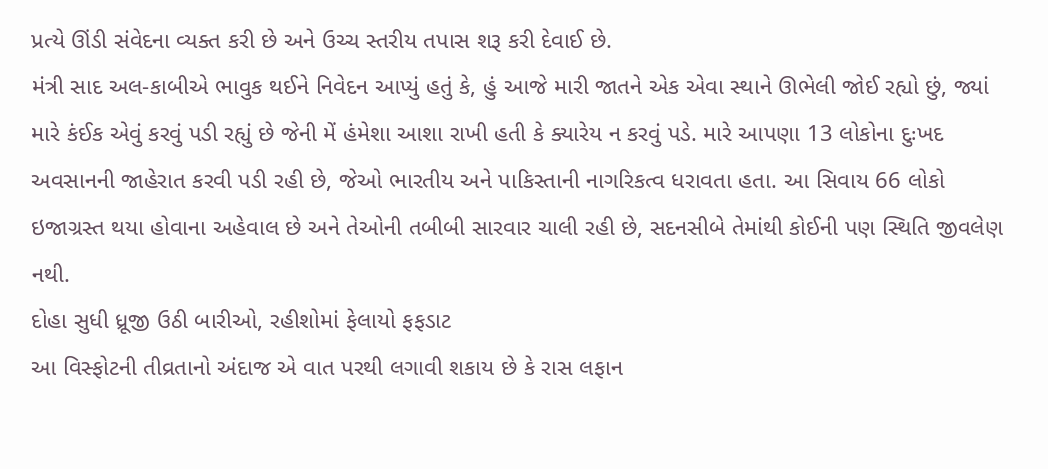પ્રત્યે ઊંડી સંવેદના વ્યક્ત કરી છે અને ઉચ્ચ સ્તરીય તપાસ શરૂ કરી દેવાઈ છે.
મંત્રી સાદ અલ-કાબીએ ભાવુક થઈને નિવેદન આપ્યું હતું કે, હું આજે મારી જાતને એક એવા સ્થાને ઊભેલી જોઈ રહ્યો છું, જ્યાં મારે કંઈક એવું કરવું પડી રહ્યું છે જેની મેં હંમેશા આશા રાખી હતી કે ક્યારેય ન કરવું પડે. મારે આપણા 13 લોકોના દુઃખદ અવસાનની જાહેરાત કરવી પડી રહી છે, જેઓ ભારતીય અને પાકિસ્તાની નાગરિકત્વ ધરાવતા હતા. આ સિવાય 66 લોકો ઇજાગ્રસ્ત થયા હોવાના અહેવાલ છે અને તેઓની તબીબી સારવાર ચાલી રહી છે, સદનસીબે તેમાંથી કોઈની પણ સ્થિતિ જીવલેણ નથી.
દોહા સુધી ધ્રૂજી ઉઠી બારીઓ, રહીશોમાં ફેલાયો ફફડાટ
આ વિસ્ફોટની તીવ્રતાનો અંદાજ એ વાત પરથી લગાવી શકાય છે કે રાસ લફાન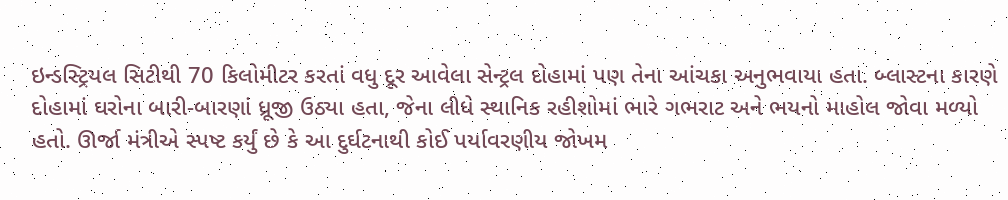ઇન્ડસ્ટ્રિયલ સિટીથી 70 કિલોમીટર કરતાં વધુ દૂર આવેલા સેન્ટ્રલ દોહામાં પણ તેના આંચકા અનુભવાયા હતા. બ્લાસ્ટના કારણે દોહામાં ઘરોના બારી-બારણાં ધ્રૂજી ઉઠ્યા હતા, જેના લીધે સ્થાનિક રહીશોમાં ભારે ગભરાટ અને ભયનો માહોલ જોવા મળ્યો હતો. ઊર્જા મંત્રીએ સ્પષ્ટ કર્યું છે કે આ દુર્ઘટનાથી કોઈ પર્યાવરણીય જોખમ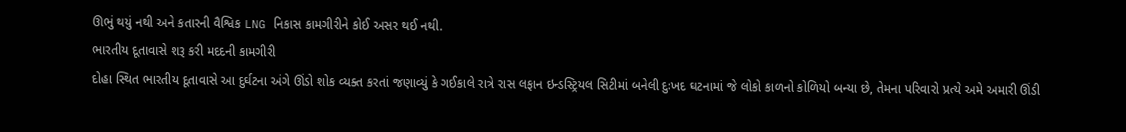ઊભું થયું નથી અને કતારની વૈશ્વિક LNG નિકાસ કામગીરીને કોઈ અસર થઈ નથી.
ભારતીય દૂતાવાસે શરૂ કરી મદદની કામગીરી
દોહા સ્થિત ભારતીય દૂતાવાસે આ દુર્ઘટના અંગે ઊંડો શોક વ્યક્ત કરતાં જણાવ્યું કે ગઈકાલે રાત્રે રાસ લફાન ઇન્ડસ્ટ્રિયલ સિટીમાં બનેલી દુઃખદ ઘટનામાં જે લોકો કાળનો કોળિયો બન્યા છે, તેમના પરિવારો પ્રત્યે અમે અમારી ઊંડી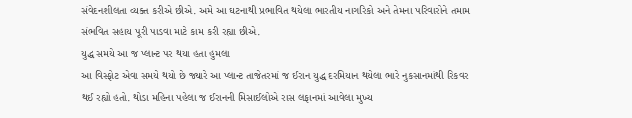સંવેદનશીલતા વ્યક્ત કરીએ છીએ. અમે આ ઘટનાથી પ્રભાવિત થયેલા ભારતીય નાગરિકો અને તેમના પરિવારોને તમામ સંભવિત સહાય પૂરી પાડવા માટે કામ કરી રહ્યા છીએ.
યુદ્ધ સમયે આ જ પ્લાન્ટ પર થયા હતા હુમલા
આ વિસ્ફોટ એવા સમયે થયો છે જ્યારે આ પ્લાન્ટ તાજેતરમાં જ ઈરાન યુદ્ધ દરમિયાન થયેલા ભારે નુકસાનમાંથી રિકવર થઈ રહ્યો હતો. થોડા મહિના પહેલા જ ઈરાનની મિસાઈલોએ રાસ લફાનમાં આવેલા મુખ્ય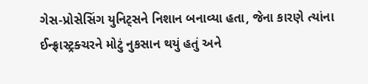ગેસ-પ્રોસેસિંગ યુનિટ્સને નિશાન બનાવ્યા હતા, જેના કારણે ત્યાંના ઈન્ફ્રાસ્ટ્રક્ચરને મોટું નુકસાન થયું હતું અને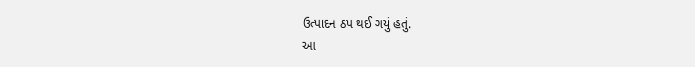ઉત્પાદન ઠપ થઈ ગયું હતું.
આ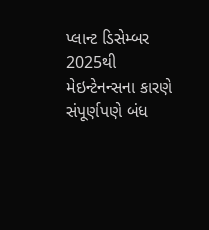પ્લાન્ટ ડિસેમ્બર 2025થી મેઇન્ટેનન્સના કારણે સંપૂર્ણપણે બંધ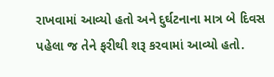રાખવામાં આવ્યો હતો અને દુર્ઘટનાના માત્ર બે દિવસ પહેલા જ તેને ફરીથી શરૂ કરવામાં આવ્યો હતો.